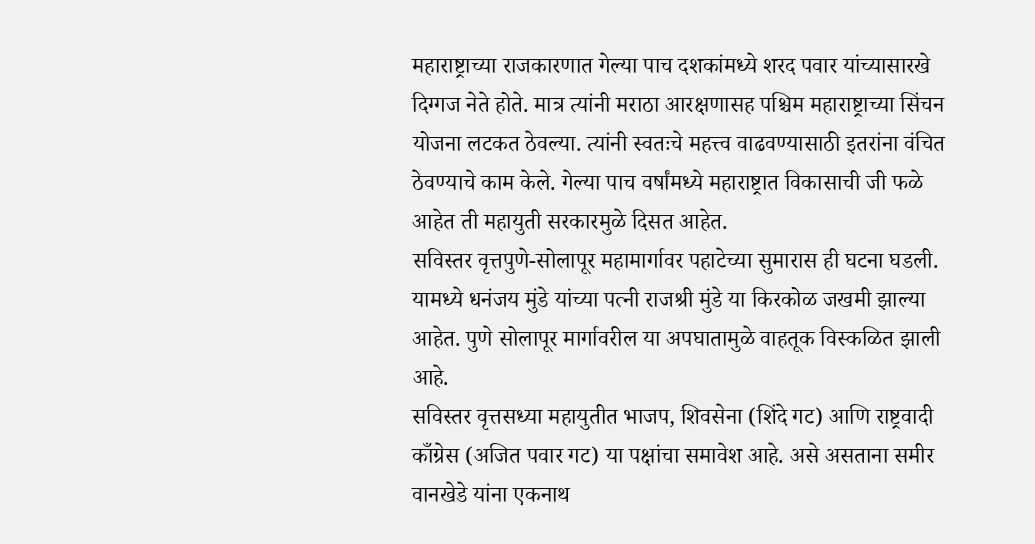महाराष्ट्राच्या राजकारणात गेल्या पाच दशकांमध्ये शरद पवार यांच्यासारखे दिग्गज नेते होते. मात्र त्यांनी मराठा आरक्षणासह पश्चिम महाराष्ट्राच्या सिंचन योजना लटकत ठेवल्या. त्यांनी स्वतःचे महत्त्व वाढवण्यासाठी इतरांना वंचित ठेवण्याचे काम केले. गेल्या पाच वर्षांमध्ये महाराष्ट्रात विकासाची जी फळे आहेत ती महायुती सरकारमुळे दिसत आहेत.
सविस्तर वृत्तपुणे-सोलापूर महामार्गावर पहाटेच्या सुमारास ही घटना घडली. यामध्ये धनंजय मुंडे यांच्या पत्नी राजश्री मुंडे या किरकोळ जखमी झाल्या आहेत. पुणे सोलापूर मार्गावरील या अपघातामुळे वाहतूक विस्कळित झाली आहे.
सविस्तर वृत्तसध्या महायुतीत भाजप, शिवसेना (शिंदे गट) आणि राष्ट्रवादी काँग्रेस (अजित पवार गट) या पक्षांचा समावेश आहे. असे असताना समीर वानखेडे यांना एकनाथ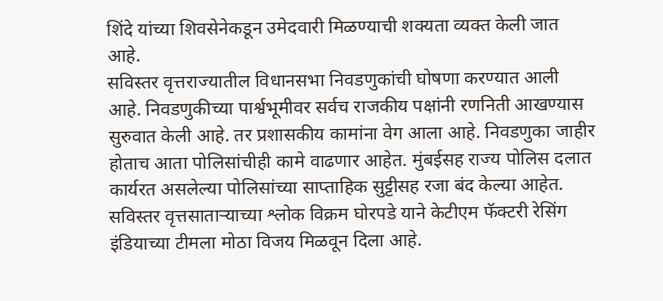शिंदे यांच्या शिवसेनेकडून उमेदवारी मिळण्याची शक्यता व्यक्त केली जात आहे.
सविस्तर वृत्तराज्यातील विधानसभा निवडणुकांची घोषणा करण्यात आली आहे. निवडणुकीच्या पार्श्वभूमीवर सर्वच राजकीय पक्षांनी रणनिती आखण्यास सुरुवात केली आहे. तर प्रशासकीय कामांना वेग आला आहे. निवडणुका जाहीर होताच आता पोलिसांचीही कामे वाढणार आहेत. मुंबईसह राज्य पोलिस दलात कार्यरत असलेल्या पोलिसांच्या साप्ताहिक सुट्टीसह रजा बंद केल्या आहेत.
सविस्तर वृत्तसाताऱ्याच्या श्लोक विक्रम घोरपडे याने केटीएम फॅक्टरी रेसिंग इंडियाच्या टीमला मोठा विजय मिळवून दिला आहे.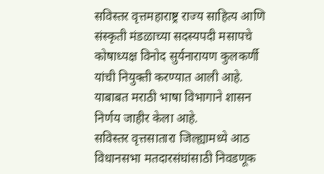सविस्तर वृत्तमहाराष्ट्र राज्य साहित्य आणि संस्कृती मंडळाच्या सदस्यपदी मसापचे कोषाध्यक्ष विनोद सुर्यनारायण कुलकर्णी यांची नियुक्ती करण्यात आली आहे. याबाबत मराठी भाषा विभागाने शासन निर्णय जाहीर केला आहे.
सविस्तर वृत्तसातारा जिल्ह्यामध्ये आठ विधानसभा मतदारसंघांसाठी निवडणूक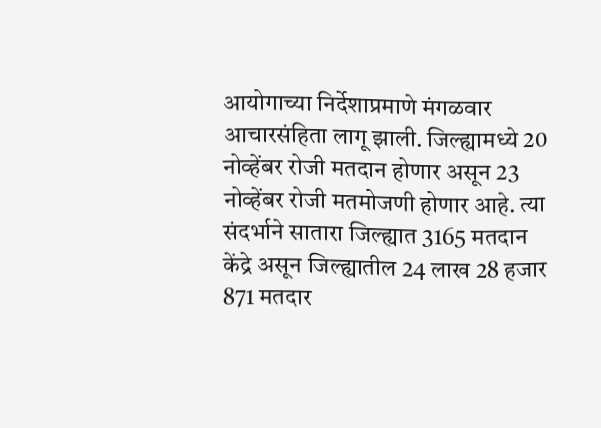आयोगाच्या निर्देशाप्रमाणे मंगळवार आचारसंहिता लागू झाली. जिल्ह्यामध्ये 20 नोव्हेंबर रोजी मतदान होणार असून 23 नोव्हेंबर रोजी मतमोजणी होणार आहे. त्या संदर्भाने सातारा जिल्ह्यात 3165 मतदान केंद्रे असून जिल्ह्यातील 24 लाख 28 हजार 871 मतदार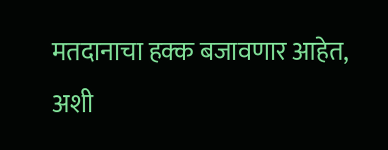मतदानाचा हक्क बजावणार आहेत, अशी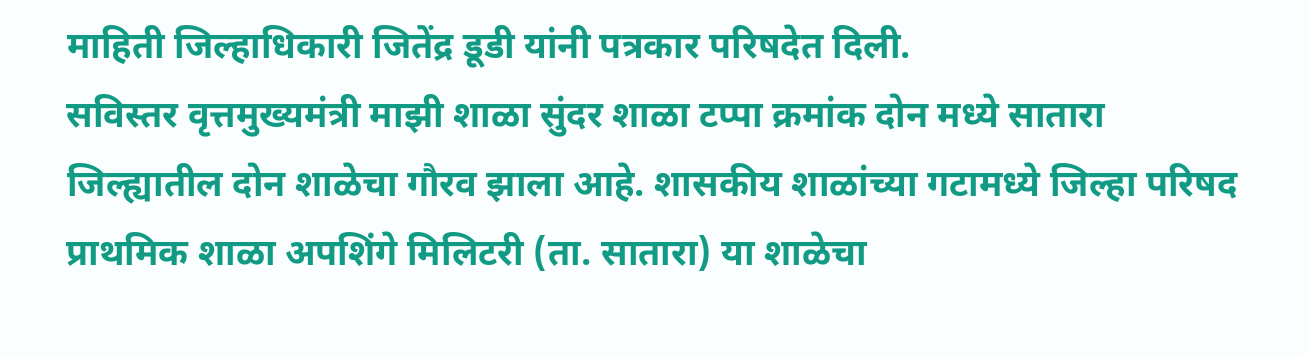माहिती जिल्हाधिकारी जितेंद्र डूडी यांनी पत्रकार परिषदेत दिली.
सविस्तर वृत्तमुख्यमंत्री माझी शाळा सुंदर शाळा टप्पा क्रमांक दोन मध्ये सातारा जिल्ह्यातील दोन शाळेचा गौरव झाला आहे. शासकीय शाळांच्या गटामध्ये जिल्हा परिषद प्राथमिक शाळा अपशिंगे मिलिटरी (ता. सातारा) या शाळेचा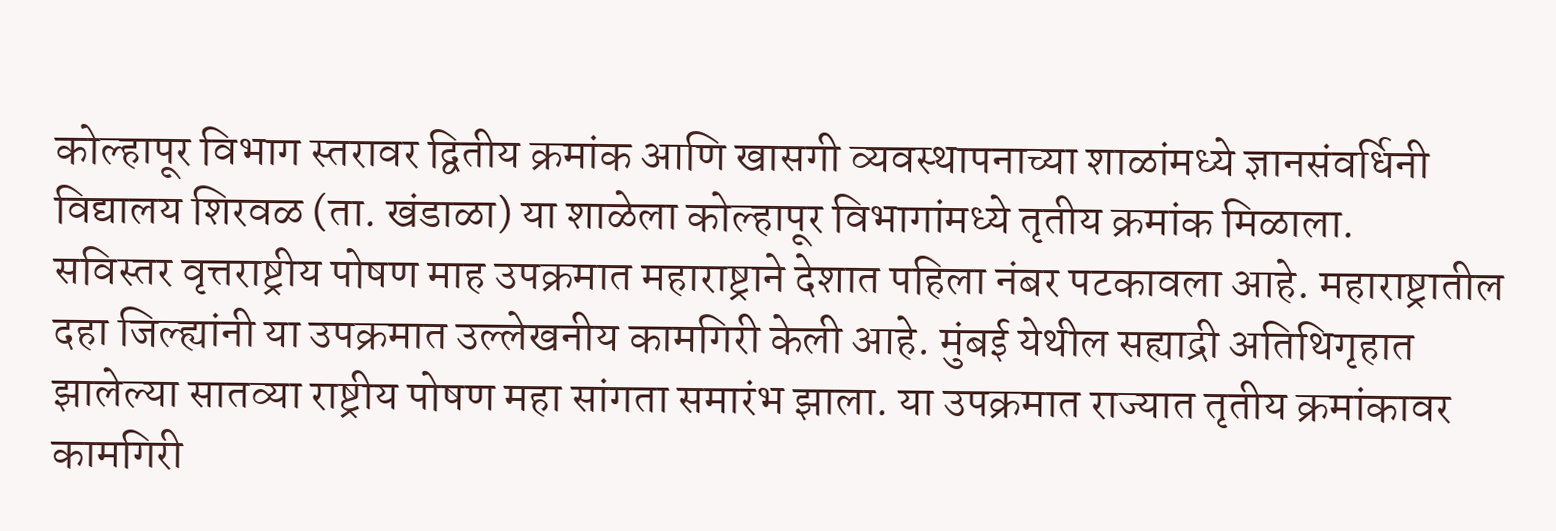कोल्हापूर विभाग स्तरावर द्वितीय क्रमांक आणि खासगी व्यवस्थापनाच्या शाळांमध्ये ज्ञानसंवर्धिनी विद्यालय शिरवळ (ता. खंडाळा) या शाळेला कोल्हापूर विभागांमध्ये तृतीय क्रमांक मिळाला.
सविस्तर वृत्तराष्ट्रीय पोषण माह उपक्रमात महाराष्ट्राने देशात पहिला नंबर पटकावला आहे. महाराष्ट्रातील दहा जिल्ह्यांनी या उपक्रमात उल्लेखनीय कामगिरी केली आहे. मुंबई येथील सह्याद्री अतिथिगृहात झालेल्या सातव्या राष्ट्रीय पोषण महा सांगता समारंभ झाला. या उपक्रमात राज्यात तृतीय क्रमांकावर कामगिरी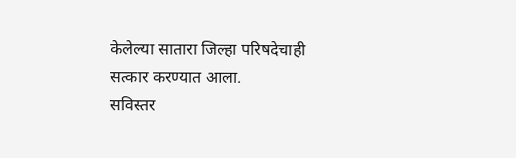केलेल्या सातारा जिल्हा परिषदेचाही सत्कार करण्यात आला.
सविस्तर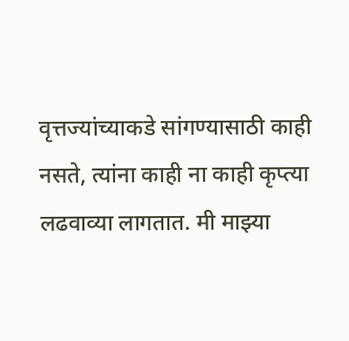वृत्तज्यांच्याकडे सांगण्यासाठी काही नसते, त्यांना काही ना काही कृप्त्या लढवाव्या लागतात. मी माझ्या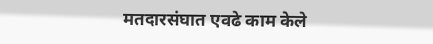मतदारसंघात एवढे काम केले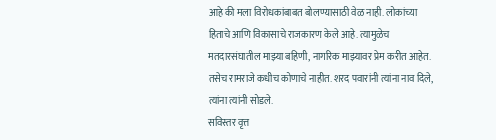आहे की मला विरोधकांबाबत बोलण्यासाठी वेळ नाही. लोकांच्या हिताचे आणि विकासाचे राजकारण केले आहे. त्यामुळेच मतदारसंघातील माझ्या बहिणी, नागरिक माझ्यावर प्रेम करीत आहेत. तसेच रामराजे कधीच कोणाचे नाहीत. शरद पवारांनी त्यांना नाव दिले, त्यांना त्यांनी सोडले.
सविस्तर वृत्त